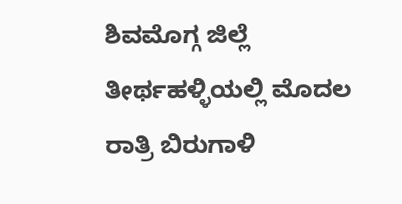ಶಿವಮೊಗ್ಗ ಜಿಲ್ಲೆ ತೀರ್ಥಹಳ್ಳಿಯಲ್ಲಿ ಮೊದಲ ರಾತ್ರಿ ಬಿರುಗಾಳಿ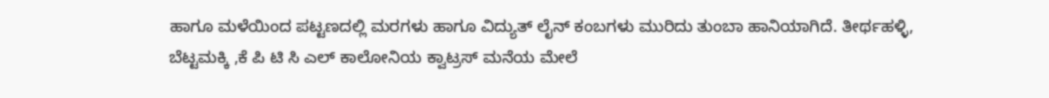ಹಾಗೂ ಮಳೆಯಿಂದ ಪಟ್ಟಣದಲ್ಲಿ ಮರಗಳು ಹಾಗೂ ವಿದ್ಯುತ್ ಲೈನ್ ಕಂಬಗಳು ಮುರಿದು ತುಂಬಾ ಹಾನಿಯಾಗಿದೆ. ತೀರ್ಥಹಳ್ಳಿ, ಬೆಟ್ಟಮಕ್ಕಿ ,ಕೆ ಪಿ ಟಿ ಸಿ ಎಲ್ ಕಾಲೋನಿಯ ಕ್ವಾಟ್ರಸ್ ಮನೆಯ ಮೇಲೆ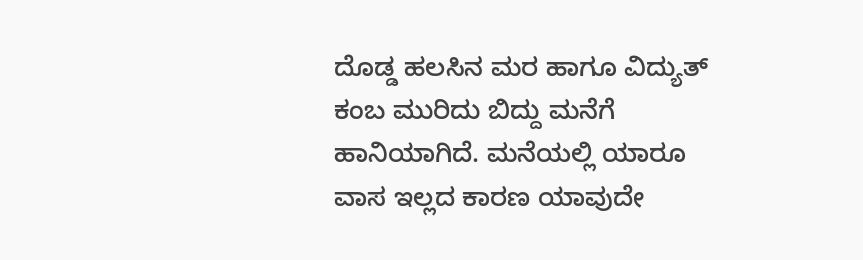ದೊಡ್ಡ ಹಲಸಿನ ಮರ ಹಾಗೂ ವಿದ್ಯುತ್ ಕಂಬ ಮುರಿದು ಬಿದ್ದು ಮನೆಗೆ ಹಾನಿಯಾಗಿದೆ. ಮನೆಯಲ್ಲಿ ಯಾರೂ ವಾಸ ಇಲ್ಲದ ಕಾರಣ ಯಾವುದೇ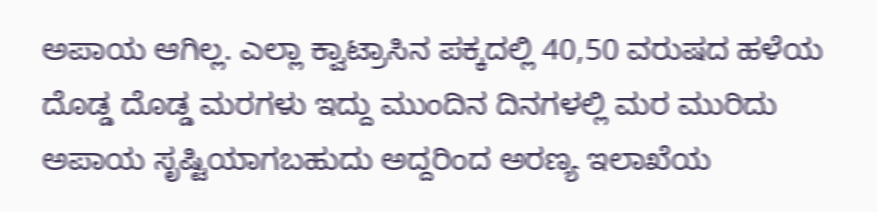ಅಪಾಯ ಆಗಿಲ್ಲ. ಎಲ್ಲಾ ಕ್ವಾಟ್ರಾಸಿನ ಪಕ್ಕದಲ್ಲಿ 40,50 ವರುಷದ ಹಳೆಯ ದೊಡ್ಡ ದೊಡ್ಡ ಮರಗಳು ಇದ್ದು ಮುಂದಿನ ದಿನಗಳಲ್ಲಿ ಮರ ಮುರಿದು ಅಪಾಯ ಸೃಷ್ಟಿಯಾಗಬಹುದು ಅದ್ದರಿಂದ ಅರಣ್ಯ ಇಲಾಖೆಯ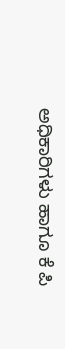ಅಧಿಕಾರಿಗಳು ಹಾಗೂ ಕೆ ಪಿ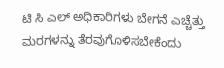ಟಿ ಸಿ ಎಲ್ ಅಧಿಕಾರಿಗಳು ಬೇಗನೆ ಎಚ್ಚೆತ್ತು ಮರಗಳನ್ನು ತೆರವುಗೊಳಿಸಬೇಕೆಂದು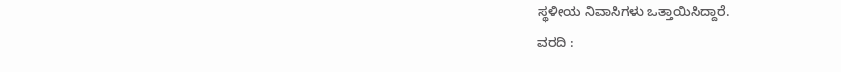ಸ್ಥಳೀಯ ನಿವಾಸಿಗಳು ಒತ್ತಾಯಿಸಿದ್ದಾರೆ.
ವರದಿ :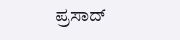ಪ್ರಸಾದ್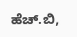ಹೆಚ್.ಬಿ,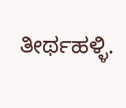ತೀರ್ಥಹಳ್ಳಿ.